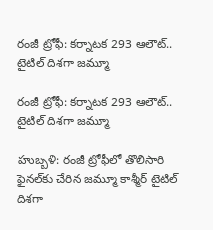రంజీ ట్రోఫీ: కర్నాటక 293 ఆలౌట్‌‌.. టైటిల్‌‌ దిశగా జమ్మూ

రంజీ ట్రోఫీ: కర్నాటక 293 ఆలౌట్‌‌.. టైటిల్‌‌ దిశగా జమ్మూ

హుబ్బళి: రంజీ ట్రోఫీలో తొలిసారి ఫైనల్‌‌కు చేరిన జమ్మూ కాశ్మీర్‌‌‌‌‌‌ టైటిల్‌‌ దిశగా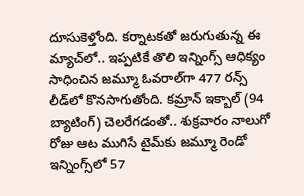దూసుకెళ్తోంది. కర్నాటకతో జరుగుతున్న ఈ మ్యాచ్‌‌లో.. ఇప్పటికే తొలి ఇన్నింగ్స్‌‌ ఆధిక్యం సాధించిన జమ్మూ ఓవరాల్‌‌గా 477 రన్స్‌‌ లీడ్‌‌లో కొనసాగుతోంది. కమ్రాన్‌‌ ఇక్బాల్‌‌ (94 బ్యాటింగ్‌‌) చెలరేగడంతో.. శుక్రవారం నాలుగో రోజు ఆట ముగిసే టైమ్‌‌కు జమ్మూ రెండో ఇన్నింగ్స్‌‌లో 57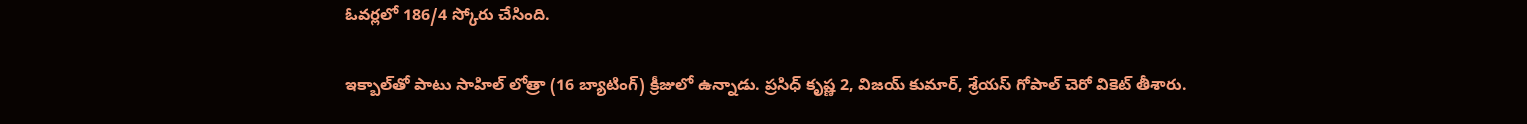ఓవర్లలో 186/4 స్కోరు చేసింది.

ఇక్బాల్‌‌తో పాటు సాహిల్‌‌ లోత్రా (16 బ్యాటింగ్‌‌) క్రీజులో ఉన్నాడు. ప్రసిధ్‌‌ కృష్ణ 2, విజయ్‌‌ కుమార్‌‌, శ్రేయస్‌‌ గోపాల్‌‌ చెరో వికెట్‌‌ తీశారు.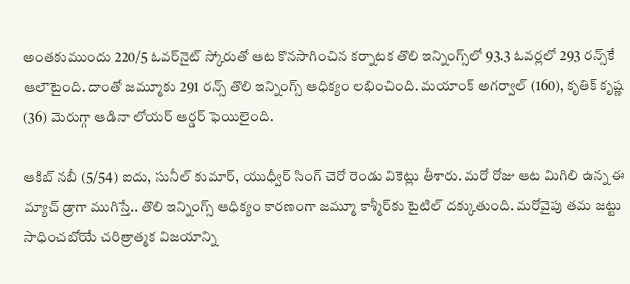అంతకుముందు 220/5 ఓవర్‌‌నైట్‌‌ స్కోరుతో ఆట కొనసాగించిన కర్నాటక తొలి ఇన్నింగ్స్‌‌లో 93.3 ఓవర్లలో 293 రన్స్‌‌కే ఆలౌటైంది. దాంతో జమ్మూకు 291 రన్స్‌‌ తొలి ఇన్నింగ్స్‌‌ ఆధిక్యం లభించింది. మయాంక్‌‌ అగర్వాల్‌‌ (160), కృతిక్‌‌ కృష్ణ (36) మెరుగ్గా ఆడినా లోయర్‌‌ ఆర్డర్‌‌ ఫెయిలైంది.

ఆకిబ్‌‌ నబీ (5/54) ఐదు, సునీల్‌‌ కుమార్‌‌, యుధ్వీర్‌‌ సింగ్‌‌ చెరో రెండు వికెట్లు తీశారు. మరో రోజు ఆట మిగిలి ఉన్న ఈ మ్యాచ్‌‌ డ్రాగా ముగిస్తే.. తొలి ఇన్నింగ్స్‌‌ ఆధిక్యం కారణంగా జమ్మూ కాశ్మీర్‌‌‌‌‌‌కు టైటిల్‌‌ దక్కుతుంది. మరోవైపు తమ జట్టు సాధించబోయే చరిత్రాత్మక విజయాన్ని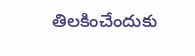తిలకించేందుకు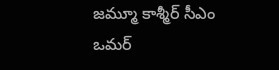జమ్మూ కాశ్మీర్‌‌‌‌‌‌ సీఎం ఒమర్‌‌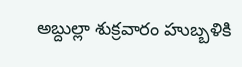అబ్దుల్లా శుక్రవారం హుబ్బళికి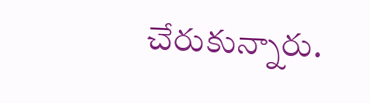చేరుకున్నారు.